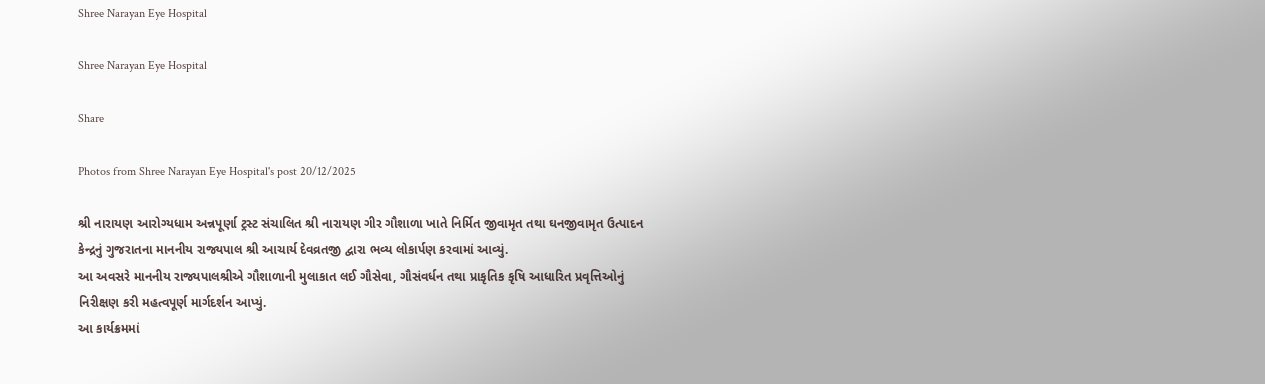Shree Narayan Eye Hospital

Shree Narayan Eye Hospital

Share

Photos from Shree Narayan Eye Hospital's post 20/12/2025

શ્રી નારાયણ આરોગ્યધામ અન્નપૂર્ણા ટ્રસ્ટ સંચાલિત શ્રી નારાયણ ગીર ગૌશાળા ખાતે નિર્મિત જીવામૃત તથા ઘનજીવામૃત ઉત્પાદન કેન્દ્રનું ગુજરાતના માનનીય રાજ્યપાલ શ્રી આચાર્ય દેવવ્રતજી દ્વારા ભવ્ય લોકાર્પણ કરવામાં આવ્યું.
આ અવસરે માનનીય રાજ્યપાલશ્રીએ ગૌશાળાની મુલાકાત લઈ ગૌસેવા, ગૌસંવર્ધન તથા પ્રાકૃતિક કૃષિ આધારિત પ્રવૃત્તિઓનું નિરીક્ષણ કરી મહત્વપૂર્ણ માર્ગદર્શન આપ્યું.
આ કાર્યક્રમમાં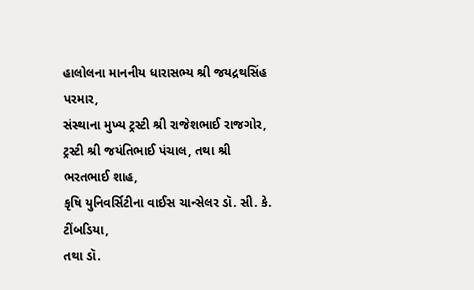હાલોલના માનનીય ધારાસભ્ય શ્રી જયદ્રથસિંહ પરમાર,
સંસ્થાના મુખ્ય ટ્રસ્ટી શ્રી રાજેશભાઈ રાજગોર,
ટ્રસ્ટી શ્રી જયંતિભાઈ પંચાલ, તથા શ્રી ભરતભાઈ શાહ,
કૃષિ યુનિવર્સિટીના વાઈસ ચાન્સેલર ડૉ. સી. કે. ટીંબડિયા,
તથા ડૉ.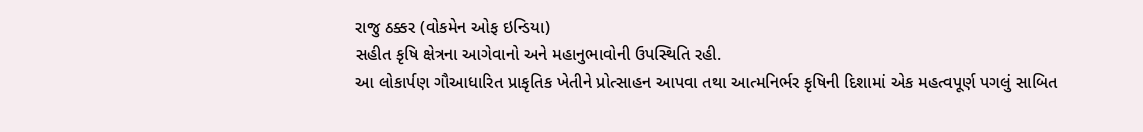રાજુ ઠક્કર (વોકમેન ઓફ ઇન્ડિયા)
સહીત કૃષિ ક્ષેત્રના આગેવાનો અને મહાનુભાવોની ઉપસ્થિતિ રહી.
આ લોકાર્પણ ગૌઆધારિત પ્રાકૃતિક ખેતીને પ્રોત્સાહન આપવા તથા આત્મનિર્ભર કૃષિની દિશામાં એક મહત્વપૂર્ણ પગલું સાબિત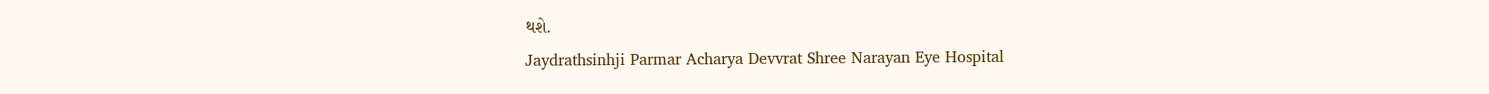થશે.
Jaydrathsinhji Parmar Acharya Devvrat Shree Narayan Eye Hospital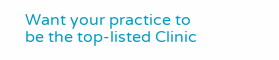Want your practice to be the top-listed Clinic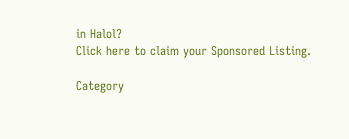in Halol?
Click here to claim your Sponsored Listing.

Category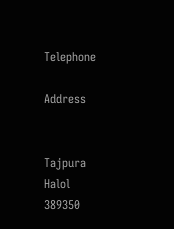Telephone

Address


Tajpura
Halol
389350